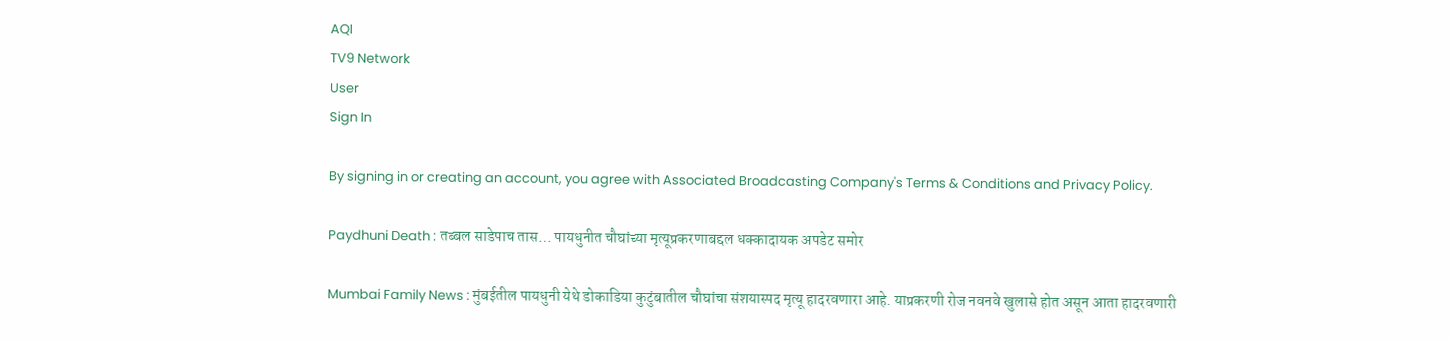AQI
TV9 Network
User
Sign In

By signing in or creating an account, you agree with Associated Broadcasting Company's Terms & Conditions and Privacy Policy.

Paydhuni Death : तब्बल साडेपाच तास… पायधुनीत चौघांच्या मृत्यूप्रकरणाबद्दल धक्कादायक अपडेट समोर

Mumbai Family News : मुंबईतील पायधुनी येथे डोकाडिया कुटुंबातील चौघांचा संशयास्पद मृत्यू हादरवणारा आहे. याप्रकरणी रोज नवनवे खुलासे होत असून आता हादरवणारी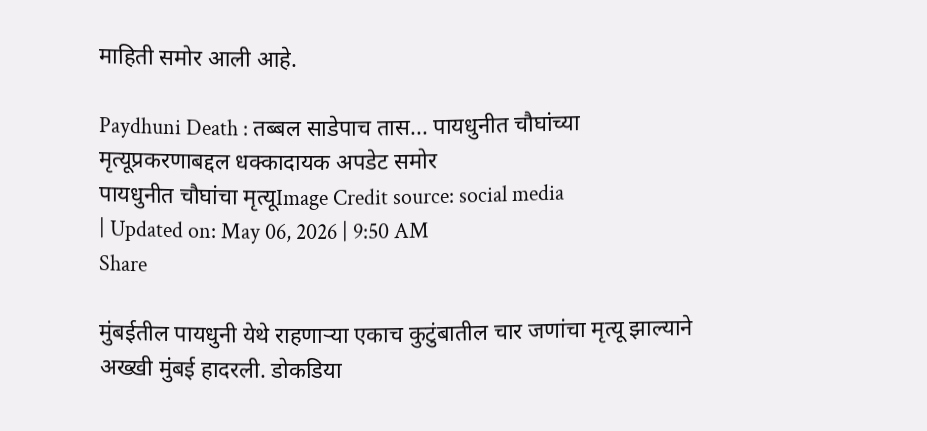माहिती समोर आली आहे.

Paydhuni Death : तब्बल साडेपाच तास... पायधुनीत चौघांच्या मृत्यूप्रकरणाबद्दल धक्कादायक अपडेट समोर
पायधुनीत चौघांचा मृत्यूImage Credit source: social media
| Updated on: May 06, 2026 | 9:50 AM
Share

मुंबईतील पायधुनी येथे राहणाऱ्या एकाच कुटुंबातील चार जणांचा मृत्यू झाल्याने अख्खी मुंबई हादरली. डोकडिया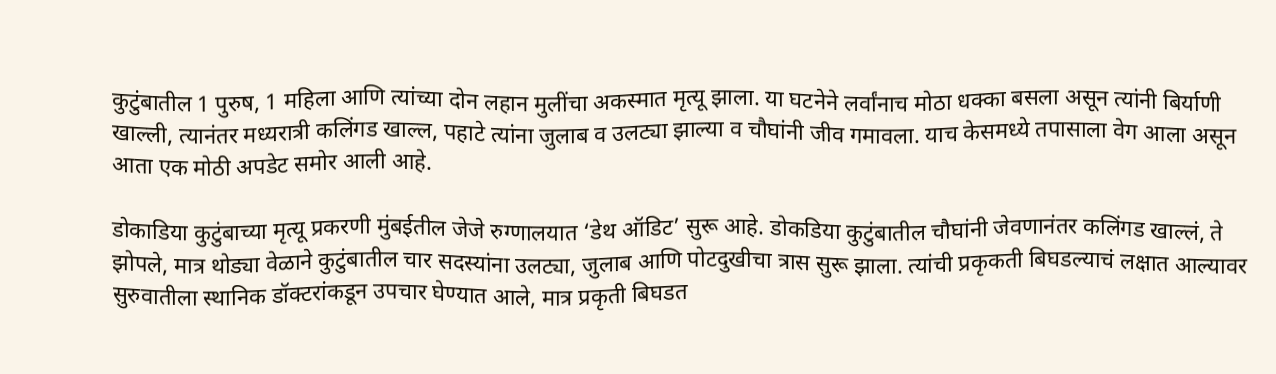कुटुंबातील 1 पुरुष, 1 महिला आणि त्यांच्या दोन लहान मुलींचा अकस्मात मृत्यू झाला. या घटनेने लर्वांनाच मोठा धक्का बसला असून त्यांनी बिर्याणी खाल्ली, त्यानंतर मध्यरात्री कलिंगड खाल्ल, पहाटे त्यांना जुलाब व उलट्या झाल्या व चौघांनी जीव गमावला. याच केसमध्ये तपासाला वेग आला असून आता एक मोठी अपडेट समोर आली आहे.

डोकाडिया कुटुंबाच्या मृत्यू प्रकरणी मुंबईतील जेजे रुग्णालयात ‘डेथ ऑडिट’ सुरू आहे. डोकडिया कुटुंबातील चौघांनी जेवणानंतर कलिंगड खाल्लं, ते झोपले, मात्र थोड्या वेळाने कुटुंबातील चार सदस्यांना उलट्या, जुलाब आणि पोटदुखीचा त्रास सुरू झाला. त्यांची प्रकृकती बिघडल्याचं लक्षात आल्यावर सुरुवातीला स्थानिक डॉक्टरांकडून उपचार घेण्यात आले, मात्र प्रकृती बिघडत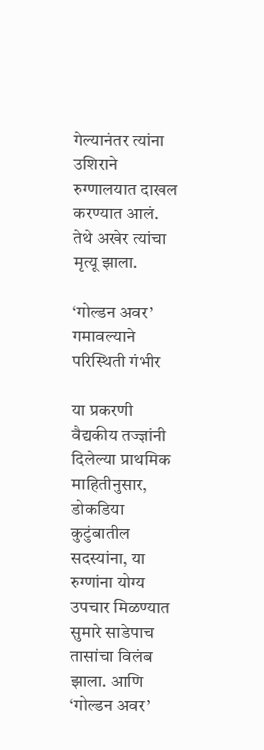गेल्यानंतर त्यांना उशिराने रुग्णालयात दाखल करण्यात आलं. तेथे अखेर त्यांचा मृत्यू झाला.

‘गोल्डन अवर’ गमावल्याने परिस्थिती गंभीर

या प्रकरणी वैद्यकीय तज्ज्ञांनी दिलेल्या प्राथमिक माहितीनुसार, डोकडिया कुटुंबातील सदस्यांना, या रुग्णांना योग्य उपचार मिळण्यात सुमारे साडेपाच तासांचा विलंब झाला. आणि ‘गोल्डन अवर’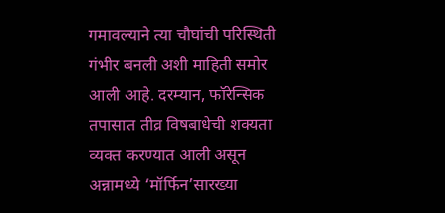गमावल्याने त्या चौघांची परिस्थिती गंभीर बनली अशी माहिती समोर आली आहे. दरम्यान, फॉरेन्सिक तपासात तीव्र विषबाधेची शक्यता व्यक्त करण्यात आली असून अन्नामध्ये ‘मॉर्फिन’सारख्या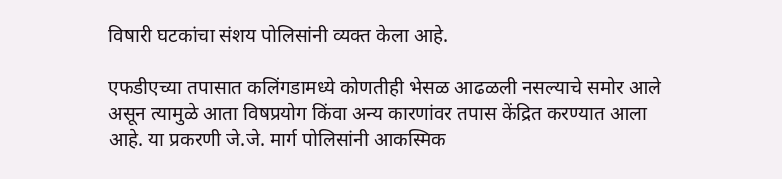विषारी घटकांचा संशय पोलिसांनी व्यक्त केला आहे.

एफडीएच्या तपासात कलिंगडामध्ये कोणतीही भेसळ आढळली नसल्याचे समोर आले असून त्यामुळे आता विषप्रयोग किंवा अन्य कारणांवर तपास केंद्रित करण्यात आला आहे. या प्रकरणी जे.जे. मार्ग पोलिसांनी आकस्मिक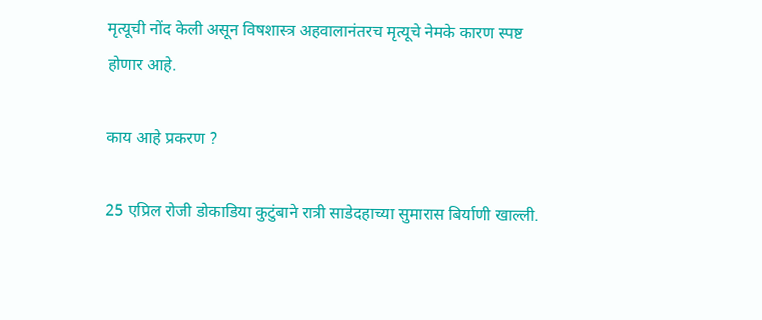मृत्यूची नोंद केली असून विषशास्त्र अहवालानंतरच मृत्यूचे नेमके कारण स्पष्ट होणार आहे.

काय आहे प्रकरण ?

25 एप्रिल रोजी डोकाडिया कुटुंबाने रात्री साडेदहाच्या सुमारास बिर्याणी खाल्ली.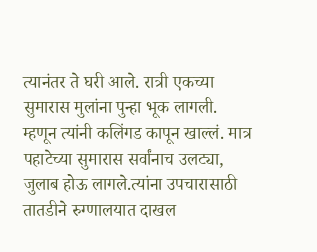त्यानंतर ते घरी आले. रात्री एकच्या सुमारास मुलांना पुन्हा भूक लागली. म्हणून त्यांनी कलिंगड कापून खाल्लं. मात्र पहाटेच्या सुमारास सर्वांनाच उलट्या, जुलाब होऊ लागले.त्यांना उपचारासाठी तातडीने रुग्णालयात दाखल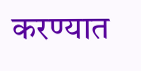करण्यात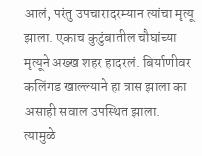आलं, परंतु उपचारादरम्यान त्यांचा मृत्यू झाला. एकाच कुटुंबातील चौघांच्या मृत्यूने अख्ख शहर हादरलं. बिर्याणीवर कलिंगड खाल्ल्याने हा त्रास झाला का असाही सवाल उपस्थित झाला. त्यामुळे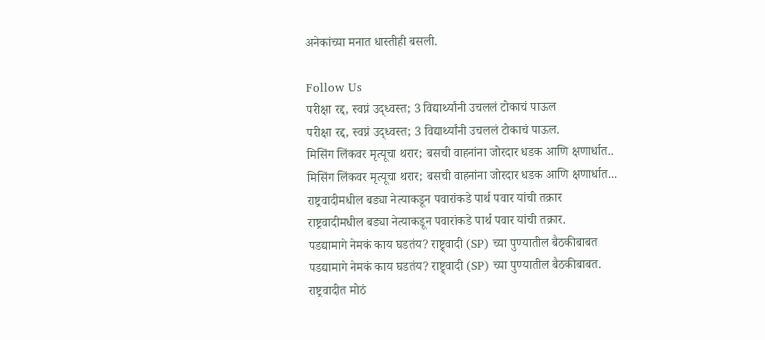अनेकांच्या मनात धास्तीही बसली.

Follow Us
परीक्षा रद्द, स्वप्नं उद्ध्वस्त; 3 विद्यार्थ्यांनी उचललं टोकाचं पाऊल
परीक्षा रद्द, स्वप्नं उद्ध्वस्त; 3 विद्यार्थ्यांनी उचललं टोकाचं पाऊल.
मिसिंग लिंकवर मृत्यूचा थरार; बसची वाहनांना जोरदार धडक आणि क्षणार्धात..
मिसिंग लिंकवर मृत्यूचा थरार; बसची वाहनांना जोरदार धडक आणि क्षणार्धात...
राष्ट्रवादीमधील बड्या नेत्याकडून पवारांकडे पार्थ पवार यांची तक्रार
राष्ट्रवादीमधील बड्या नेत्याकडून पवारांकडे पार्थ पवार यांची तक्रार.
पडद्यामागे नेमकं काय घडतंय? राष्ट्र्वादी (SP) च्या पुण्यातील बैठकीबाबत
पडद्यामागे नेमकं काय घडतंय? राष्ट्र्वादी (SP) च्या पुण्यातील बैठकीबाबत.
राष्ट्रवादीत मोठं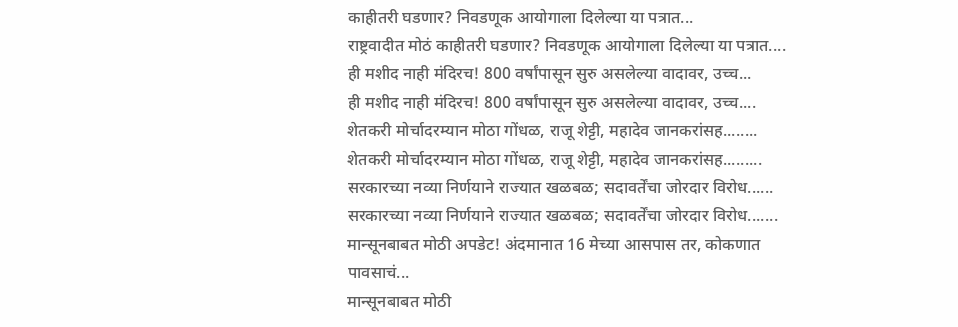काहीतरी घडणार? निवडणूक आयोगाला दिलेल्या या पत्रात...
राष्ट्रवादीत मोठं काहीतरी घडणार? निवडणूक आयोगाला दिलेल्या या पत्रात....
ही मशीद नाही मंदिरच! 800 वर्षांपासून सुरु असलेल्या वादावर, उच्च...
ही मशीद नाही मंदिरच! 800 वर्षांपासून सुरु असलेल्या वादावर, उच्च....
शेतकरी मोर्चादरम्यान मोठा गोंधळ, राजू शेट्टी, महादेव जानकरांसह........
शेतकरी मोर्चादरम्यान मोठा गोंधळ, राजू शेट्टी, महादेव जानकरांसह.........
सरकारच्या नव्या निर्णयाने राज्यात खळबळ; सदावर्तेंचा जोरदार विरोध......
सरकारच्या नव्या निर्णयाने राज्यात खळबळ; सदावर्तेंचा जोरदार विरोध.......
मान्सूनबाबत मोठी अपडेट! अंदमानात 16 मेच्या आसपास तर, कोकणात पावसाचं...
मान्सूनबाबत मोठी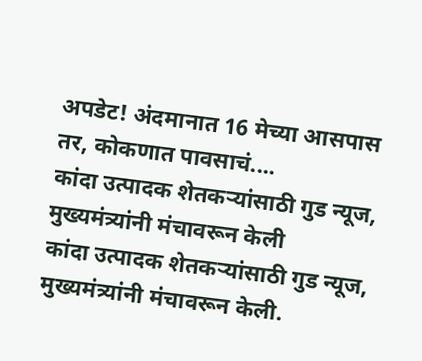अपडेट! अंदमानात 16 मेच्या आसपास तर, कोकणात पावसाचं....
कांदा उत्पादक शेतकऱ्यांसाठी गुड न्यूज, मुख्यमंत्र्यांनी मंचावरून केली
कांदा उत्पादक शेतकऱ्यांसाठी गुड न्यूज, मुख्यमंत्र्यांनी मंचावरून केली.